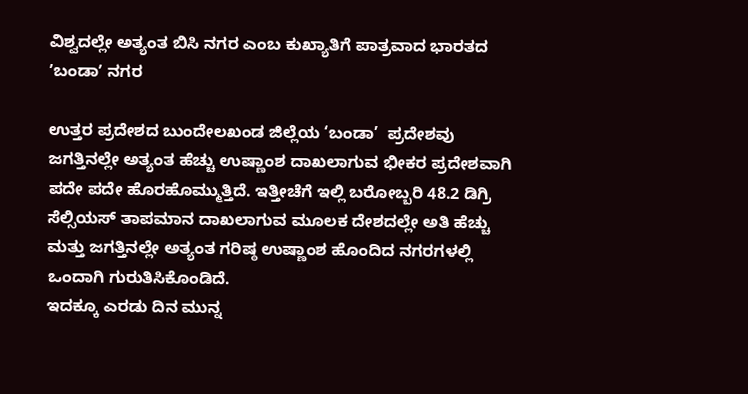ವಿಶ್ವದಲ್ಲೇ ಅತ್ಯಂತ ಬಿಸಿ ನಗರ ಎಂಬ ಕುಖ್ಯಾತಿಗೆ ಪಾತ್ರವಾದ ಭಾರತದ ʼಬಂಡಾʼ ನಗರ

ಉತ್ತರ ಪ್ರದೇಶದ ಬುಂದೇಲಖಂಡ ಜಿಲ್ಲೆಯ ‘ಬಂಡಾ’  ಪ್ರದೇಶವು  ಜಗತ್ತಿನಲ್ಲೇ ಅತ್ಯಂತ ಹೆಚ್ಚು ಉಷ್ಣಾಂಶ ದಾಖಲಾಗುವ ಭೀಕರ ಪ್ರದೇಶವಾಗಿ ಪದೇ ಪದೇ ಹೊರಹೊಮ್ಮುತ್ತಿದೆ. ಇತ್ತೀಚೆಗೆ ಇಲ್ಲಿ ಬರೋಬ್ಬರಿ 48.2 ಡಿಗ್ರಿ ಸೆಲ್ಸಿಯಸ್ ತಾಪಮಾನ ದಾಖಲಾಗುವ ಮೂಲಕ ದೇಶದಲ್ಲೇ ಅತಿ ಹೆಚ್ಚು ಮತ್ತು ಜಗತ್ತಿನಲ್ಲೇ ಅತ್ಯಂತ ಗರಿಷ್ಠ ಉಷ್ಣಾಂಶ ಹೊಂದಿದ ನಗರಗಳಲ್ಲಿ ಒಂದಾಗಿ ಗುರುತಿಸಿಕೊಂಡಿದೆ.
ಇದಕ್ಕೂ ಎರಡು ದಿನ ಮುನ್ನ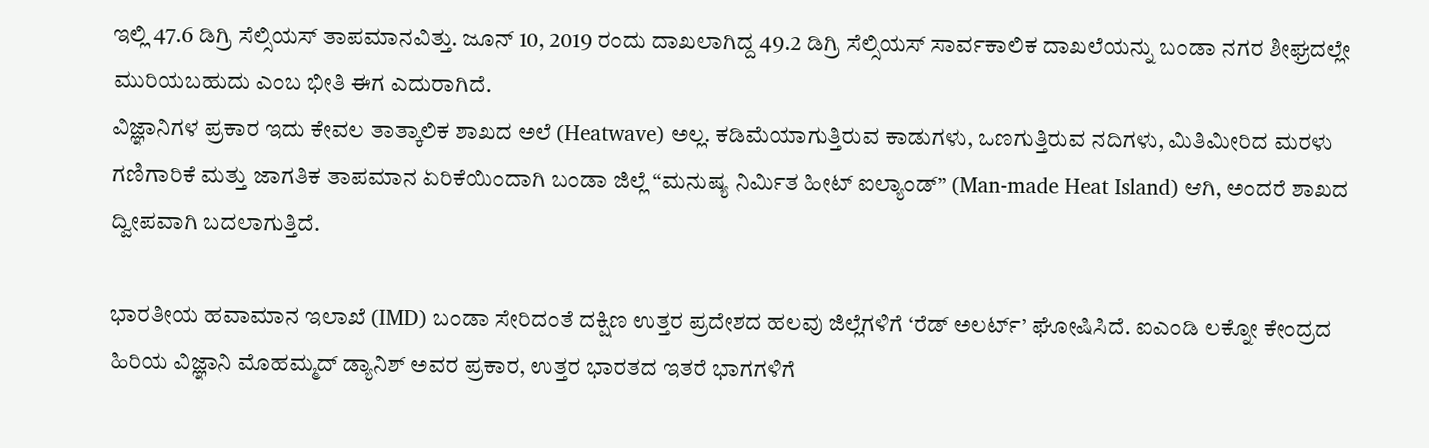ಇಲ್ಲಿ 47.6 ಡಿಗ್ರಿ ಸೆಲ್ಸಿಯಸ್ ತಾಪಮಾನವಿತ್ತು. ಜೂನ್ 10, 2019 ರಂದು ದಾಖಲಾಗಿದ್ದ 49.2 ಡಿಗ್ರಿ ಸೆಲ್ಸಿಯಸ್ ಸಾರ್ವಕಾಲಿಕ ದಾಖಲೆಯನ್ನು ಬಂಡಾ ನಗರ ಶೀಘ್ರದಲ್ಲೇ ಮುರಿಯಬಹುದು ಎಂಬ ಭೀತಿ ಈಗ ಎದುರಾಗಿದೆ.
ವಿಜ್ಞಾನಿಗಳ ಪ್ರಕಾರ ಇದು ಕೇವಲ ತಾತ್ಕಾಲಿಕ ಶಾಖದ ಅಲೆ (Heatwave) ಅಲ್ಲ. ಕಡಿಮೆಯಾಗುತ್ತಿರುವ ಕಾಡುಗಳು, ಒಣಗುತ್ತಿರುವ ನದಿಗಳು, ಮಿತಿಮೀರಿದ ಮರಳು ಗಣಿಗಾರಿಕೆ ಮತ್ತು ಜಾಗತಿಕ ತಾಪಮಾನ ಏರಿಕೆಯಿಂದಾಗಿ ಬಂಡಾ ಜಿಲ್ಲೆ “ಮನುಷ್ಯ ನಿರ್ಮಿತ ಹೀಟ್ ಐಲ್ಯಾಂಡ್” (Man-made Heat Island) ಆಗಿ, ಅಂದರೆ ಶಾಖದ ದ್ವೀಪವಾಗಿ ಬದಲಾಗುತ್ತಿದೆ.

ಭಾರತೀಯ ಹವಾಮಾನ ಇಲಾಖೆ (IMD) ಬಂಡಾ ಸೇರಿದಂತೆ ದಕ್ಷಿಣ ಉತ್ತರ ಪ್ರದೇಶದ ಹಲವು ಜಿಲ್ಲೆಗಳಿಗೆ ‘ರೆಡ್ ಅಲರ್ಟ್’ ಘೋಷಿಸಿದೆ. ಐಎಂಡಿ ಲಕ್ನೋ ಕೇಂದ್ರದ ಹಿರಿಯ ವಿಜ್ಞಾನಿ ಮೊಹಮ್ಮದ್ ಡ್ಯಾನಿಶ್ ಅವರ ಪ್ರಕಾರ, ಉತ್ತರ ಭಾರತದ ಇತರೆ ಭಾಗಗಳಿಗೆ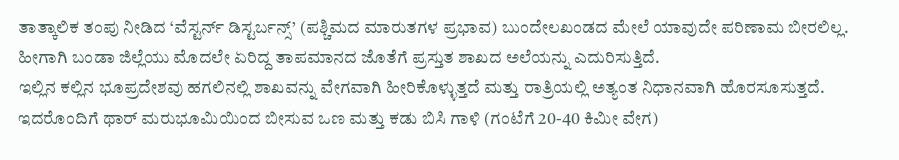ತಾತ್ಕಾಲಿಕ ತಂಪು ನೀಡಿದ ‘ವೆಸ್ಟರ್ನ್ ಡಿಸ್ಟರ್ಬನ್ಸ್’ (ಪಶ್ಚಿಮದ ಮಾರುತಗಳ ಪ್ರಭಾವ) ಬುಂದೇಲಖಂಡದ ಮೇಲೆ ಯಾವುದೇ ಪರಿಣಾಮ ಬೀರಲಿಲ್ಲ. ಹೀಗಾಗಿ ಬಂಡಾ ಜಿಲ್ಲೆಯು ಮೊದಲೇ ಏರಿದ್ದ ತಾಪಮಾನದ ಜೊತೆಗೆ ಪ್ರಸ್ತುತ ಶಾಖದ ಅಲೆಯನ್ನು ಎದುರಿಸುತ್ತಿದೆ.
ಇಲ್ಲಿನ ಕಲ್ಲಿನ ಭೂಪ್ರದೇಶವು ಹಗಲಿನಲ್ಲಿ ಶಾಖವನ್ನು ವೇಗವಾಗಿ ಹೀರಿಕೊಳ್ಳುತ್ತದೆ ಮತ್ತು ರಾತ್ರಿಯಲ್ಲಿ ಅತ್ಯಂತ ನಿಧಾನವಾಗಿ ಹೊರಸೂಸುತ್ತದೆ. ಇದರೊಂದಿಗೆ ಥಾರ್ ಮರುಭೂಮಿಯಿಂದ ಬೀಸುವ ಒಣ ಮತ್ತು ಕಡು ಬಿಸಿ ಗಾಳಿ (ಗಂಟೆಗೆ 20-40 ಕಿಮೀ ವೇಗ)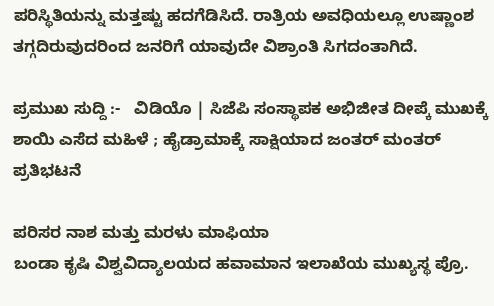ಪರಿಸ್ಥಿತಿಯನ್ನು ಮತ್ತಷ್ಟು ಹದಗೆಡಿಸಿದೆ. ರಾತ್ರಿಯ ಅವಧಿಯಲ್ಲೂ ಉಷ್ಣಾಂಶ ತಗ್ಗದಿರುವುದರಿಂದ ಜನರಿಗೆ ಯಾವುದೇ ವಿಶ್ರಾಂತಿ ಸಿಗದಂತಾಗಿದೆ.

ಪ್ರಮುಖ ಸುದ್ದಿ :-   ವಿಡಿಯೊ | ಸಿಜೆಪಿ ಸಂಸ್ಥಾಪಕ ಅಭಿಜೀತ ದೀಪ್ಕೆ ಮುಖಕ್ಕೆ ಶಾಯಿ ಎಸೆದ ಮಹಿಳೆ ; ಹೈಡ್ರಾಮಾಕ್ಕೆ ಸಾಕ್ಷಿಯಾದ ಜಂತರ್ ಮಂತರ್‌ ಪ್ರತಿಭಟನೆ

ಪರಿಸರ ನಾಶ ಮತ್ತು ಮರಳು ಮಾಫಿಯಾ
ಬಂಡಾ ಕೃಷಿ ವಿಶ್ವವಿದ್ಯಾಲಯದ ಹವಾಮಾನ ಇಲಾಖೆಯ ಮುಖ್ಯಸ್ಥ ಪ್ರೊ.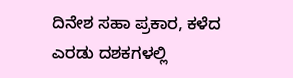ದಿನೇಶ ಸಹಾ ಪ್ರಕಾರ, ಕಳೆದ ಎರಡು ದಶಕಗಳಲ್ಲಿ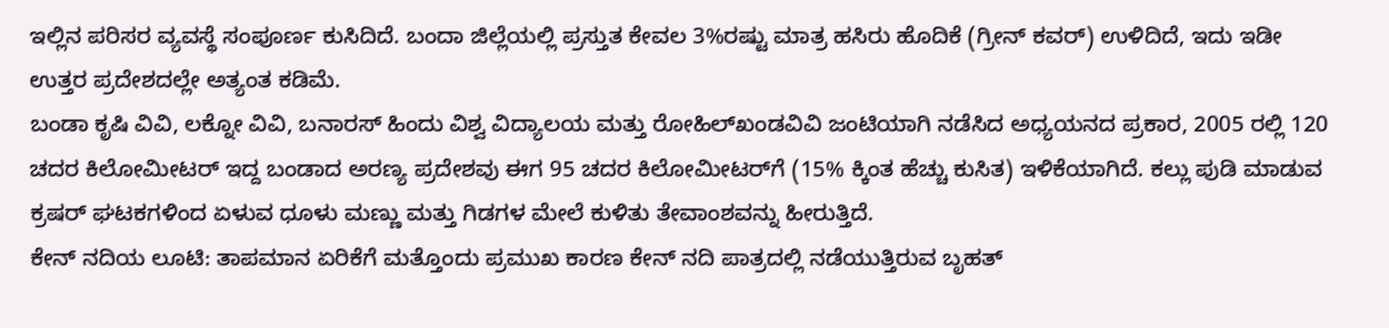ಇಲ್ಲಿನ ಪರಿಸರ ವ್ಯವಸ್ಥೆ ಸಂಪೂರ್ಣ ಕುಸಿದಿದೆ. ಬಂದಾ ಜಿಲ್ಲೆಯಲ್ಲಿ ಪ್ರಸ್ತುತ ಕೇವಲ 3%ರಷ್ಟು ಮಾತ್ರ ಹಸಿರು ಹೊದಿಕೆ (ಗ್ರೀನ್ ಕವರ್) ಉಳಿದಿದೆ, ಇದು ಇಡೀ ಉತ್ತರ ಪ್ರದೇಶದಲ್ಲೇ ಅತ್ಯಂತ ಕಡಿಮೆ.
ಬಂಡಾ ಕೃಷಿ ವಿವಿ, ಲಕ್ನೋ ವಿವಿ, ಬನಾರಸ್‌ ಹಿಂದು ವಿಶ್ವ ವಿದ್ಯಾಲಯ ಮತ್ತು ರೋಹಿಲ್‌ಖಂಡವಿವಿ ಜಂಟಿಯಾಗಿ ನಡೆಸಿದ ಅಧ್ಯಯನದ ಪ್ರಕಾರ, 2005 ರಲ್ಲಿ 120 ಚದರ ಕಿಲೋಮೀಟರ್ ಇದ್ದ ಬಂಡಾದ ಅರಣ್ಯ ಪ್ರದೇಶವು ಈಗ 95 ಚದರ ಕಿಲೋಮೀಟರ್‌ಗೆ (15% ಕ್ಕಿಂತ ಹೆಚ್ಚು ಕುಸಿತ) ಇಳಿಕೆಯಾಗಿದೆ. ಕಲ್ಲು ಪುಡಿ ಮಾಡುವ ಕ್ರಷರ್ ಘಟಕಗಳಿಂದ ಏಳುವ ಧೂಳು ಮಣ್ಣು ಮತ್ತು ಗಿಡಗಳ ಮೇಲೆ ಕುಳಿತು ತೇವಾಂಶವನ್ನು ಹೀರುತ್ತಿದೆ.
ಕೇನ್ ನದಿಯ ಲೂಟಿ: ತಾಪಮಾನ ಏರಿಕೆಗೆ ಮತ್ತೊಂದು ಪ್ರಮುಖ ಕಾರಣ ಕೇನ್ ನದಿ ಪಾತ್ರದಲ್ಲಿ ನಡೆಯುತ್ತಿರುವ ಬೃಹತ್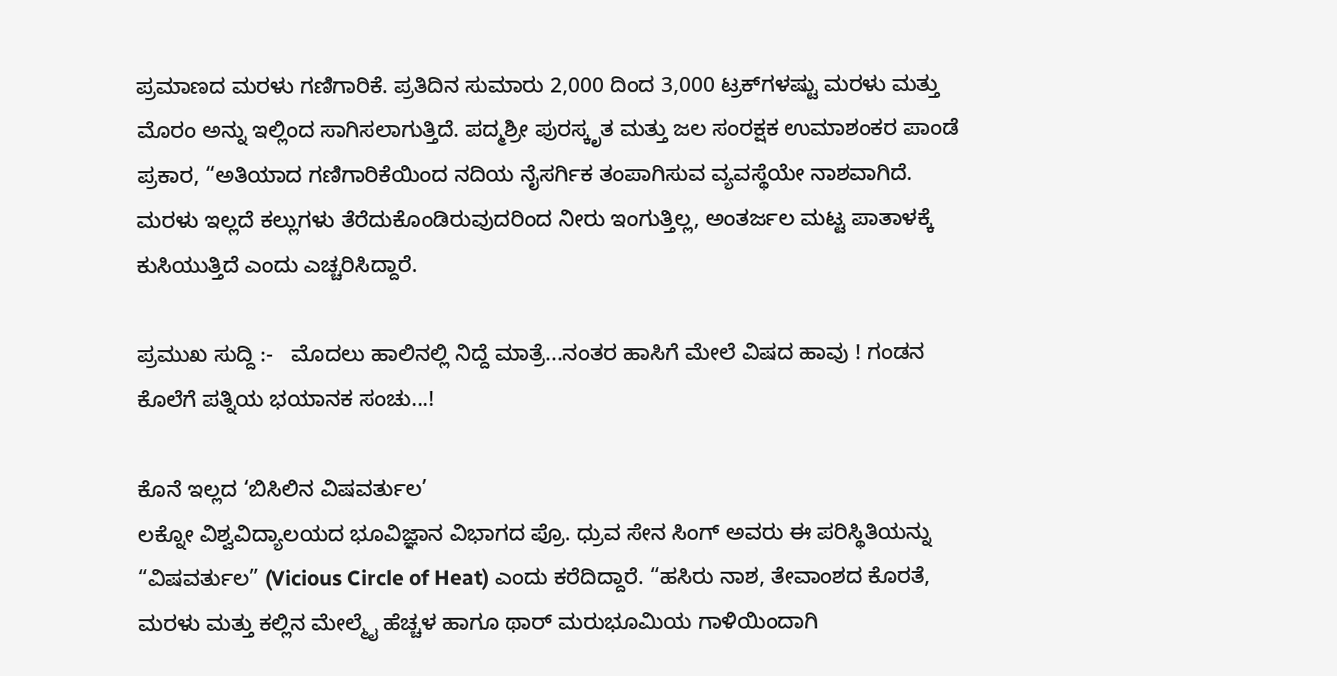ಪ್ರಮಾಣದ ಮರಳು ಗಣಿಗಾರಿಕೆ. ಪ್ರತಿದಿನ ಸುಮಾರು 2,000 ದಿಂದ 3,000 ಟ್ರಕ್‌ಗಳಷ್ಟು ಮರಳು ಮತ್ತು ಮೊರಂ ಅನ್ನು ಇಲ್ಲಿಂದ ಸಾಗಿಸಲಾಗುತ್ತಿದೆ. ಪದ್ಮಶ್ರೀ ಪುರಸ್ಕೃತ ಮತ್ತು ಜಲ ಸಂರಕ್ಷಕ ಉಮಾಶಂಕರ ಪಾಂಡೆ ಪ್ರಕಾರ, “ಅತಿಯಾದ ಗಣಿಗಾರಿಕೆಯಿಂದ ನದಿಯ ನೈಸರ್ಗಿಕ ತಂಪಾಗಿಸುವ ವ್ಯವಸ್ಥೆಯೇ ನಾಶವಾಗಿದೆ. ಮರಳು ಇಲ್ಲದೆ ಕಲ್ಲುಗಳು ತೆರೆದುಕೊಂಡಿರುವುದರಿಂದ ನೀರು ಇಂಗುತ್ತಿಲ್ಲ, ಅಂತರ್ಜಲ ಮಟ್ಟ ಪಾತಾಳಕ್ಕೆ ಕುಸಿಯುತ್ತಿದೆ ಎಂದು ಎಚ್ಚರಿಸಿದ್ದಾರೆ.

ಪ್ರಮುಖ ಸುದ್ದಿ :-   ಮೊದಲು ಹಾಲಿನಲ್ಲಿ ನಿದ್ದೆ ಮಾತ್ರೆ...ನಂತರ ಹಾಸಿಗೆ ಮೇಲೆ ವಿಷದ ಹಾವು ! ಗಂಡನ ಕೊಲೆಗೆ ಪತ್ನಿಯ ಭಯಾನಕ ಸಂಚು...!

ಕೊನೆ ಇಲ್ಲದ ‘ಬಿಸಿಲಿನ ವಿಷವರ್ತುಲ’
ಲಕ್ನೋ ವಿಶ್ವವಿದ್ಯಾಲಯದ ಭೂವಿಜ್ಞಾನ ವಿಭಾಗದ ಪ್ರೊ. ಧ್ರುವ ಸೇನ ಸಿಂಗ್ ಅವರು ಈ ಪರಿಸ್ಥಿತಿಯನ್ನು “ವಿಷವರ್ತುಲ” (Vicious Circle of Heat) ಎಂದು ಕರೆದಿದ್ದಾರೆ. “ಹಸಿರು ನಾಶ, ತೇವಾಂಶದ ಕೊರತೆ, ಮರಳು ಮತ್ತು ಕಲ್ಲಿನ ಮೇಲ್ಮೈ ಹೆಚ್ಚಳ ಹಾಗೂ ಥಾರ್ ಮರುಭೂಮಿಯ ಗಾಳಿಯಿಂದಾಗಿ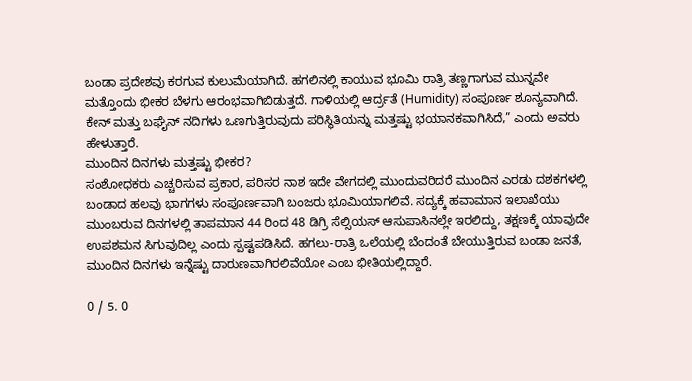ಬಂಡಾ ಪ್ರದೇಶವು ಕರಗುವ ಕುಲುಮೆಯಾಗಿದೆ. ಹಗಲಿನಲ್ಲಿ ಕಾಯುವ ಭೂಮಿ ರಾತ್ರಿ ತಣ್ಣಗಾಗುವ ಮುನ್ನವೇ ಮತ್ತೊಂದು ಭೀಕರ ಬೆಳಗು ಆರಂಭವಾಗಿಬಿಡುತ್ತದೆ. ಗಾಳಿಯಲ್ಲಿ ಆರ್ದ್ರತೆ (Humidity) ಸಂಪೂರ್ಣ ಶೂನ್ಯವಾಗಿದೆ. ಕೇನ್ ಮತ್ತು ಬಘೈನ್ ನದಿಗಳು ಒಣಗುತ್ತಿರುವುದು ಪರಿಸ್ಥಿತಿಯನ್ನು ಮತ್ತಷ್ಟು ಭಯಾನಕವಾಗಿಸಿದೆ,” ಎಂದು ಅವರು ಹೇಳುತ್ತಾರೆ.
ಮುಂದಿನ ದಿನಗಳು ಮತ್ತಷ್ಟು ಭೀಕರ?
ಸಂಶೋಧಕರು ಎಚ್ಚರಿಸುವ ಪ್ರಕಾರ, ಪರಿಸರ ನಾಶ ಇದೇ ವೇಗದಲ್ಲಿ ಮುಂದುವರಿದರೆ ಮುಂದಿನ ಎರಡು ದಶಕಗಳಲ್ಲಿ ಬಂಡಾದ ಹಲವು ಭಾಗಗಳು ಸಂಪೂರ್ಣವಾಗಿ ಬಂಜರು ಭೂಮಿಯಾಗಲಿವೆ. ಸದ್ಯಕ್ಕೆ ಹವಾಮಾನ ಇಲಾಖೆಯು ಮುಂಬರುವ ದಿನಗಳಲ್ಲಿ ತಾಪಮಾನ 44 ರಿಂದ 48 ಡಿಗ್ರಿ ಸೆಲ್ಸಿಯಸ್ ಆಸುಪಾಸಿನಲ್ಲೇ ಇರಲಿದ್ದು, ತಕ್ಷಣಕ್ಕೆ ಯಾವುದೇ ಉಪಶಮನ ಸಿಗುವುದಿಲ್ಲ ಎಂದು ಸ್ಪಷ್ಟಪಡಿಸಿದೆ. ಹಗಲು-ರಾತ್ರಿ ಒಲೆಯಲ್ಲಿ ಬೆಂದಂತೆ ಬೇಯುತ್ತಿರುವ ಬಂಡಾ ಜನತೆ, ಮುಂದಿನ ದಿನಗಳು ಇನ್ನೆಷ್ಟು ದಾರುಣವಾಗಿರಲಿವೆಯೋ ಎಂಬ ಭೀತಿಯಲ್ಲಿದ್ದಾರೆ.

0 / 5. 0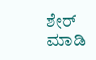ಶೇರ್ ಮಾಡಿ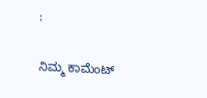:

ನಿಮ್ಮ ಕಾಮೆಂಟ್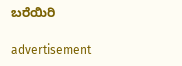ಬರೆಯಿರಿ

advertisement